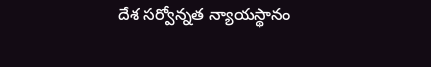దేశ సర్వోన్నత న్యాయస్థానం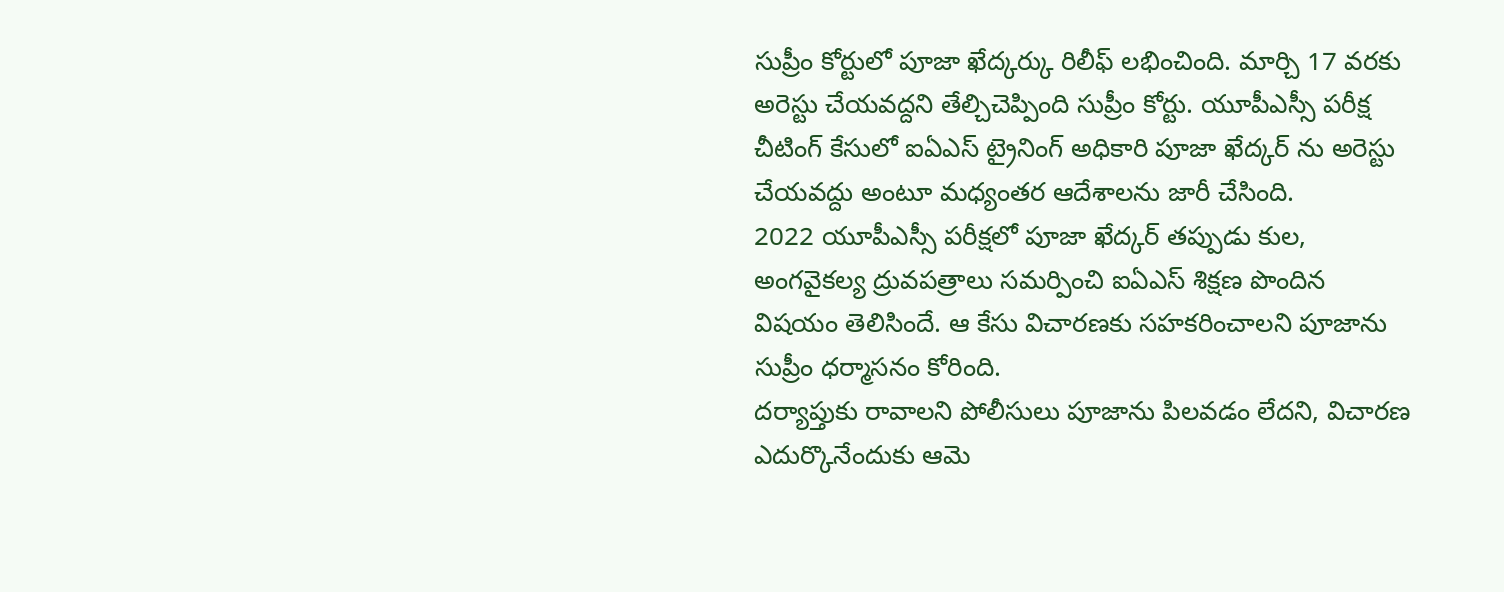సుప్రీం కోర్టులో పూజా ఖేద్కర్కు రిలీఫ్ లభించింది. మార్చి 17 వరకు అరెస్టు చేయవద్దని తేల్చిచెప్పింది సుప్రీం కోర్టు. యూపీఎస్సీ పరీక్ష చీటింగ్ కేసులో ఐఏఎస్ ట్రైనింగ్ అధికారి పూజా ఖేద్కర్ ను అరెస్టు చేయవద్దు అంటూ మధ్యంతర ఆదేశాలను జారీ చేసింది.
2022 యూపీఎస్సీ పరీక్షలో పూజా ఖేద్కర్ తప్పుడు కుల, అంగవైకల్య ద్రువపత్రాలు సమర్పించి ఐఏఎస్ శిక్షణ పొందిన విషయం తెలిసిందే. ఆ కేసు విచారణకు సహకరించాలని పూజాను సుప్రీం ధర్మాసనం కోరింది.
దర్యాప్తుకు రావాలని పోలీసులు పూజాను పిలవడం లేదని, విచారణ ఎదుర్కొనేందుకు ఆమె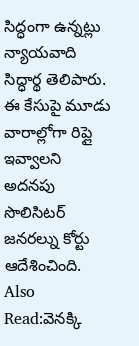సిద్ధంగా ఉన్నట్లు న్యాయవాది సిద్ధార్థ తెలిపారు. ఈ కేసుపై మూడు వారాల్లోగా రిప్లై ఇవ్వాలని అదనపు సొలిసిటర్ జనరల్ను కోర్టు ఆదేశించింది.
Also Read:వెనక్కి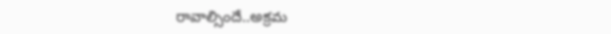రావాల్సిందే..అక్రమ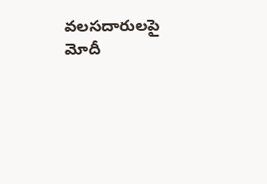వలసదారులపై మోదీ